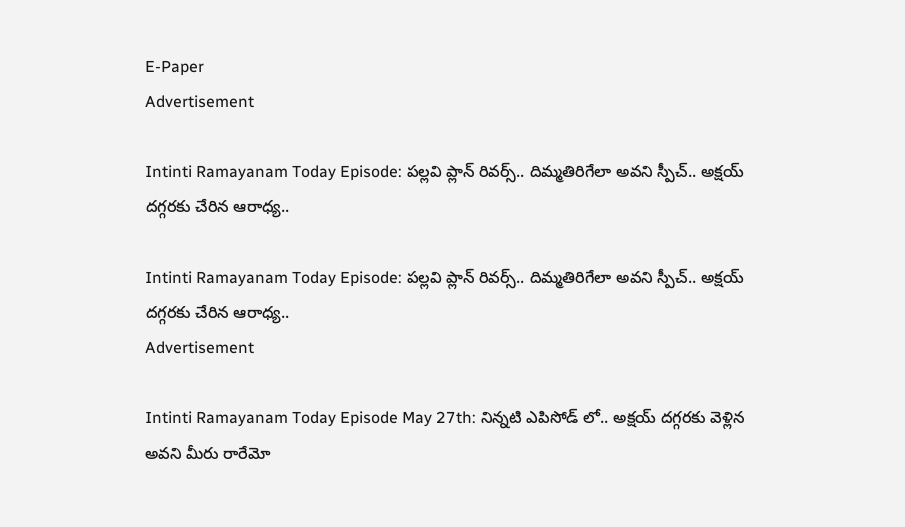E-Paper
Advertisement

Intinti Ramayanam Today Episode: పల్లవి ప్లాన్ రివర్స్.. దిమ్మతిరిగేలా అవని స్పీచ్.. అక్షయ్ దగ్గరకు చేరిన ఆరాధ్య..

Intinti Ramayanam Today Episode: పల్లవి ప్లాన్ రివర్స్.. దిమ్మతిరిగేలా అవని స్పీచ్.. అక్షయ్ దగ్గరకు చేరిన ఆరాధ్య..
Advertisement

Intinti Ramayanam Today Episode May 27th: నిన్నటి ఎపిసోడ్ లో.. అక్షయ్ దగ్గరకు వెళ్లిన అవని మీరు రారేమో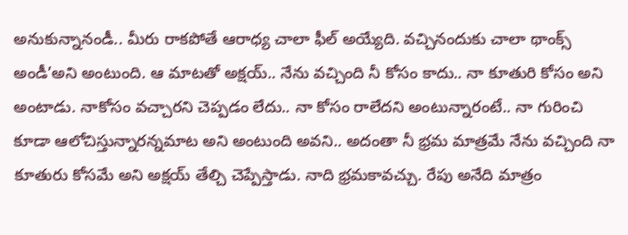అనుకున్నానండీ.. మీరు రాకపోతే ఆరాధ్య చాలా ఫీల్ అయ్యేది. వచ్చినందుకు చాలా థాంక్స్ అండీ’అని అంటుంది. ఆ మాటతో అక్షయ్.. నేను వచ్చింది నీ కోసం కాదు.. నా కూతురి కోసం అని అంటాడు. నాకోసం వచ్చారని చెప్పడం లేదు.. నా కోసం రాలేదని అంటున్నారంటే.. నా గురించి కూడా ఆలోచిస్తున్నారన్నమాట అని అంటుంది అవని.. అదంతా నీ భ్రమ మాత్రమే నేను వచ్చింది నా కూతురు కోసమే అని అక్షయ్ తేల్చి చెప్పేస్తాడు. నాది భ్రమకావచ్చు. రేపు అనేది మాత్రం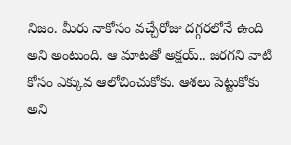నిజం. మీరు నాకోసం వచ్చేరోజు దగ్గరలోనే ఉంది అని అంటుంది. ఆ మాటతో అక్షయ్.. జరగని వాటి కోసం ఎక్కువ ఆలోచించుకోకు. ఆశలు పెట్టుకోకు అని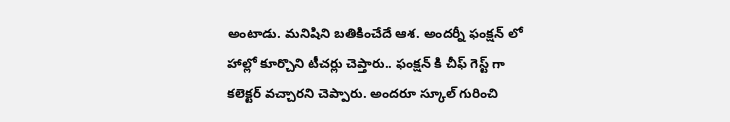అంటాడు. మనిషిని బతికించేదే ఆశ. అందర్నీ ఫంక్షన్ లో హాల్లో కూర్చొని టీచర్లు చెప్తారు.. ఫంక్షన్ కి చీఫ్ గెస్ట్ గా కలెక్టర్ వచ్చారని చెప్పారు. అందరూ స్కూల్ గురించి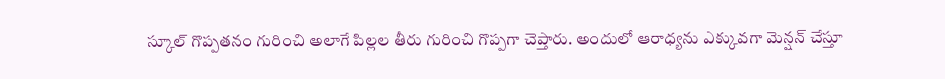స్కూల్ గొప్పతనం గురించి అలాగే పిల్లల తీరు గురించి గొప్పగా చెప్తారు. అందులో ఆరాధ్యను ఎక్కువగా మెన్షన్ చేస్తూ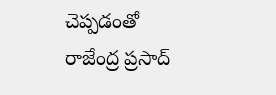చెప్పడంతో రాజేంద్ర ప్రసాద్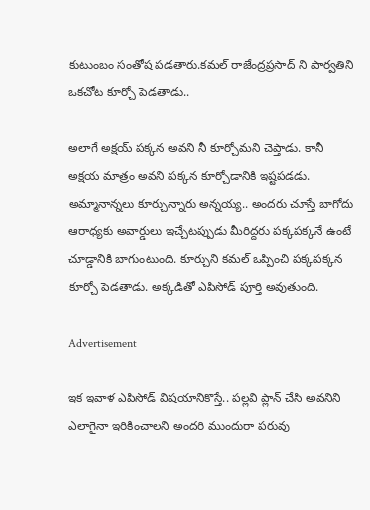కుటుంబం సంతోష పడతారు.కమల్ రాజేంద్రప్రసాద్ ని పార్వతిని ఒకచోట కూర్చో పెడతాడు..

అలాగే అక్షయ్ పక్కన అవని నీ కూర్చోమని చెప్తాడు. కానీ అక్షయ మాత్రం అవని పక్కన కూర్చోడానికి ఇష్టపడడు. అమ్మానాన్నలు కూర్చున్నారు అన్నయ్య.. అందరు చూస్తే బాగోదు ఆరాధ్యకు అవార్డులు ఇచ్చేటప్పుడు మీరిద్దరు పక్కపక్కనే ఉంటే చూడ్డానికి బాగుంటుంది. కూర్చుని కమల్ ఒప్పించి పక్కపక్కన కూర్చో పెడతాడు. అక్కడితో ఎపిసోడ్ పూర్తి అవుతుంది.

Advertisement

ఇక ఇవాళ ఎపిసోడ్ విషయానికొస్తే.. పల్లవి ప్లాన్ చేసి అవనిని ఎలాగైనా ఇరికించాలని అందరి ముందురా పరువు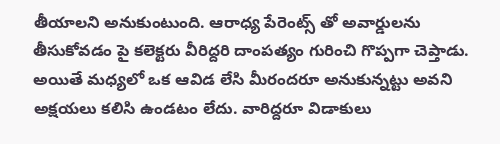తీయాలని అనుకుంటుంది. ఆరాధ్య పేరెంట్స్ తో అవార్డులను తీసుకోవడం పై కలెక్టరు వీరిద్దరి దాంపత్యం గురించి గొప్పగా చెప్తాడు. అయితే మధ్యలో ఒక ఆవిడ లేసి మీరందరూ అనుకున్నట్టు అవని అక్షయలు కలిసి ఉండటం లేదు. వారిద్దరూ విడాకులు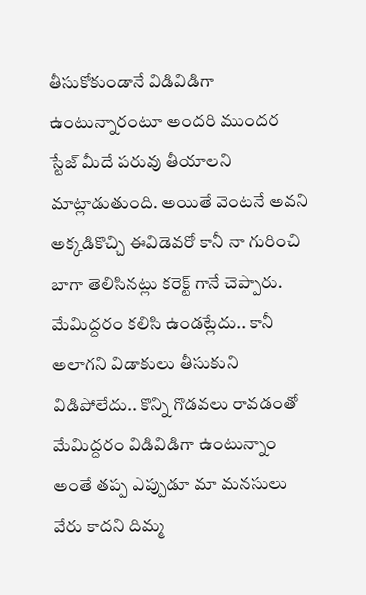తీసుకోకుండానే విడివిడిగా ఉంటున్నారంటూ అందరి ముందర స్టేజ్ మీదే పరువు తీయాలని మాట్లాడుతుంది. అయితే వెంటనే అవని అక్కడికొచ్చి ఈవిడెవరో కానీ నా గురించి బాగా తెలిసినట్లు కరెక్ట్ గానే చెప్పారు. మేమిద్దరం కలిసి ఉండట్లేదు.. కానీ అలాగని విడాకులు తీసుకుని విడిపోలేదు.. కొన్ని గొడవలు రావడంతో మేమిద్దరం విడివిడిగా ఉంటున్నాం అంతే తప్ప ఎప్పుడూ మా మనసులు వేరు కాదని దిమ్మ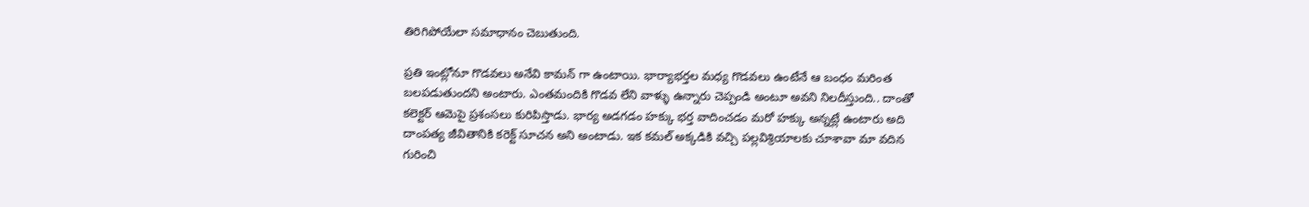తిరిగిపోయేలా సమాధానం చెబుతుంది.

ప్రతి ఇంట్లోనూ గొడవలు అనేవి కామన్ గా ఉంటాయి. భార్యాభర్తల మధ్య గొడవలు ఉంటేనే ఆ బంధం మరింత బలపడుతుందని అంటారు. ఎంతమందికి గొడవ లేని వాళ్ళు ఉన్నారు చెప్పండి అంటూ అవని నిలదీస్తుంది.. దాంతో కలెక్టర్ ఆమెపై ప్రశంసలు కురిపిస్తాడు. భార్య అడగడం హక్కు భర్త వాదించడం మరో హక్కు అన్నట్లే ఉంటారు అది దాంపత్య జీవితానికి కరెక్ట్ సూచన అని అంటాడు. ఇక కమల్ అక్కడికి వచ్చి పల్లవిశ్రియాలకు చూశావా మా వదిన గురించి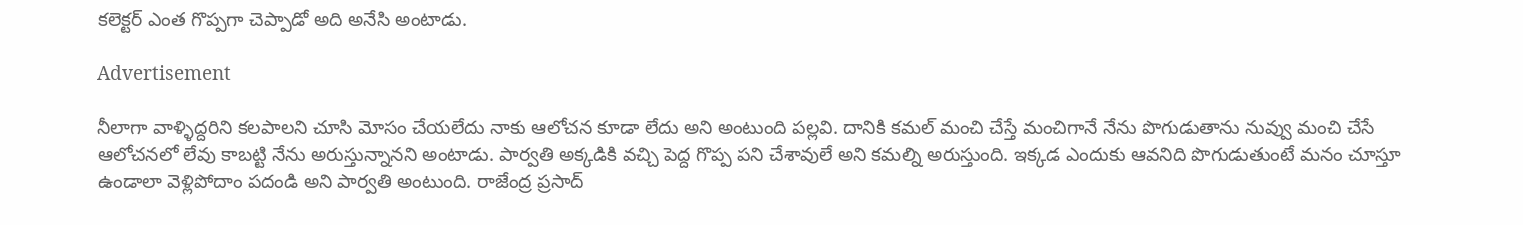కలెక్టర్ ఎంత గొప్పగా చెప్పాడో అది అనేసి అంటాడు.

Advertisement

నీలాగా వాళ్ళిద్దరిని కలపాలని చూసి మోసం చేయలేదు నాకు ఆలోచన కూడా లేదు అని అంటుంది పల్లవి. దానికి కమల్ మంచి చేస్తే మంచిగానే నేను పొగుడుతాను నువ్వు మంచి చేసే ఆలోచనలో లేవు కాబట్టి నేను అరుస్తున్నానని అంటాడు. పార్వతి అక్కడికి వచ్చి పెద్ద గొప్ప పని చేశావులే అని కమల్ని అరుస్తుంది. ఇక్కడ ఎందుకు ఆవనిది పొగుడుతుంటే మనం చూస్తూ ఉండాలా వెళ్లిపోదాం పదండి అని పార్వతి అంటుంది. రాజేంద్ర ప్రసాద్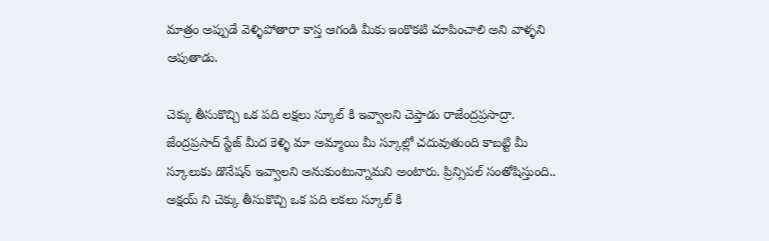మాత్రం అప్పుడే వెళ్ళిపోతారా కాస్త ఆగండి మీకు ఇంకొకటి చూపించాలి అని వాళ్ళని ఆపుతాడు.

చెక్కు తీసుకొచ్చి ఒక పది లక్షలు స్కూల్ కి ఇవ్వాలని చెప్తాడు రాజేంద్రప్రసాద్రా. జేంద్రప్రసాద్ స్టేజ్ మీద కెళ్ళి మా అమ్మాయి మీ స్కూల్లో చదువుతుంది కాబట్టి మీ స్కూలుకు డొనేషన్ ఇవ్వాలని అనుకుంటున్నామని అంటారు. ప్రిన్సిపల్ సంతోషిస్తుంది.. అక్షయ్ ని చెక్కు తీసుకొచ్చి ఒక పది లకలు స్కూల్ కి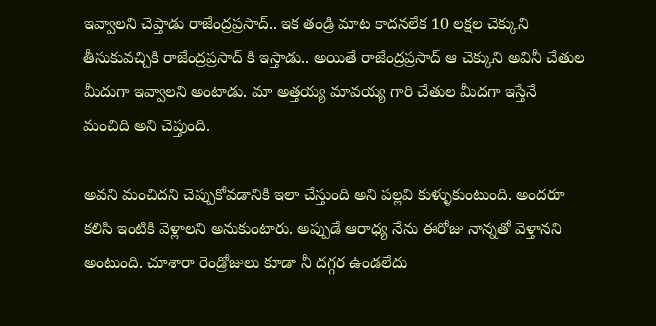ఇవ్వాలని చెప్తాడు రాజేంద్రప్రసాద్.. ఇక తండ్రి మాట కాదనలేక 10 లక్షల చెక్కుని తీసుకువచ్చికి రాజేంద్రప్రసాద్ కి ఇస్తాడు.. అయితే రాజేంద్రప్రసాద్ ఆ చెక్కుని అవినీ చేతుల మీదుగా ఇవ్వాలని అంటాడు. మా అత్తయ్య మావయ్య గారి చేతుల మీదగా ఇస్తేనే మంచిది అని చెప్తుంది.

అవని మంచిదని చెప్పుకోవడానికి ఇలా చేస్తుంది అని పల్లవి కుళ్ళుకుంటుంది. అందరూ కలిసి ఇంటికి వెళ్లాలని అనుకుంటారు. అప్పుడే ఆరాధ్య నేను ఈరోజు నాన్నతో వెళ్తానని అంటుంది. చూశారా రెండ్రోజులు కూడా నీ దగ్గర ఉండలేదు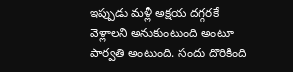ఇప్పుడు మళ్లీ అక్షయ దగ్గరకే వెళ్లాలని అనుకుంటుంది అంటూ పార్వతి అంటుంది. సందు దొరికింది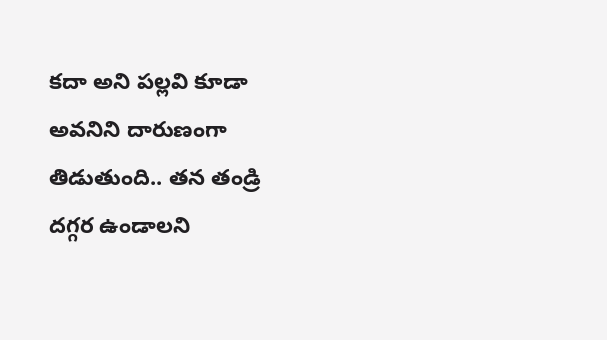కదా అని పల్లవి కూడా అవనిని దారుణంగా తిడుతుంది.. తన తండ్రి దగ్గర ఉండాలని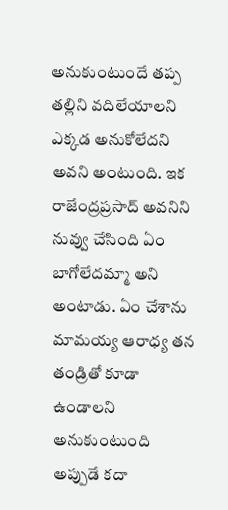అనుకుంటుందే తప్ప తల్లిని వదిలేయాలని ఎక్కడ అనుకోలేదని అవని అంటుంది. ఇక రాజేంద్రప్రసాద్ అవనిని నువ్వు చేసింది ఏం బాగోలేదమ్మా అని అంటాడు. ఏం చేశాను మామయ్య ఆరాధ్య తన తండ్రితో కూడా ఉండాలని అనుకుంటుంది అప్పుడే కదా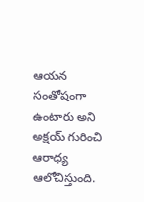ఆయన సంతోషంగా ఉంటారు అని అక్షయ్ గురించి ఆరాధ్య ఆలోచిస్తుంది.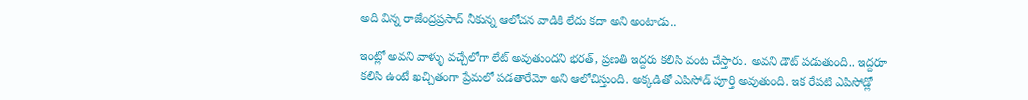అది విన్న రాజేంద్రప్రసాద్ నీకున్న ఆలోచన వాడికి లేదు కదా అని అంటాడు..

ఇంట్లో అవని వాళ్ళు వచ్చేలోగా లేట్ అవుతుందని భరత్, ప్రణతి ఇద్దరు కలిసి వంట చేస్తారు. అవని డౌట్ పడుతుంది.. ఇద్దరూ కలిసి ఉంటే ఖచ్చితంగా ప్రేమలో పడతారేమో అని ఆలోచిస్తుంది. అక్కడితో ఎపిసోడ్ పూర్తి అవుతుంది. ఇక రేపటి ఎపిసోడ్లో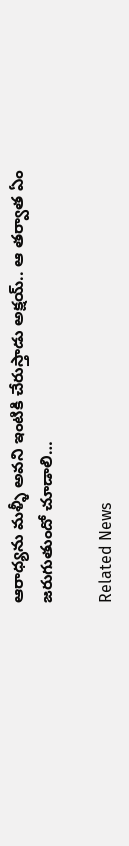ఆరాధ్యను మళ్ళీ అవని ఇంటికి చేరుస్తాడు అక్షయ్.. ఆ తర్వాత ఏం జరుగుతుందో చూడాలి…

Related News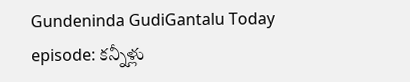Gundeninda GudiGantalu Today episode: కన్నీళ్లు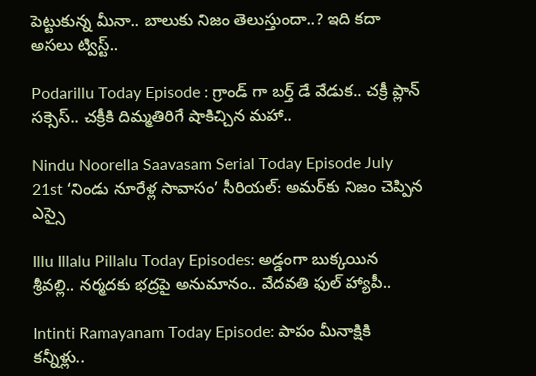పెట్టుకున్న మీనా.. బాలుకు నిజం తెలుస్తుందా..? ఇది కదా అసలు ట్విస్ట్..

Podarillu Today Episode : గ్రాండ్ గా బర్త్ డే వేడుక.. చక్రీ ప్లాన్ సక్సెస్.. చక్రీకి దిమ్మతిరిగే షాకిచ్చిన మహా..

Nindu Noorella Saavasam Serial Today Episode July 21st ‘నిండు నూరేళ్ల సావాసం’ సీరియల్‌: అమర్‌కు నిజం చెప్పిన ఎస్సై

Illu Illalu Pillalu Today Episodes: అడ్డంగా బుక్కయిన శ్రీవల్లి.. నర్మదకు భద్రపై అనుమానం.. వేదవతి ఫుల్ హ్యాపీ..

Intinti Ramayanam Today Episode: పాపం మీనాక్షికి కన్నీళ్లు..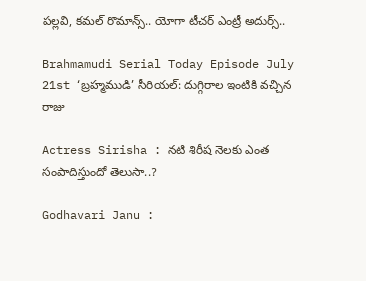పల్లవి, కమల్ రొమాన్స్.. యోగా టీచర్ ఎంట్రీ అదుర్స్..

Brahmamudi Serial Today Episode July 21st ‘బ్రహ్మముడి’ సీరియల్‌: దుగ్గిరాల ఇంటికి వచ్చిన రాజు

Actress Sirisha : నటి శిరీష నెలకు ఎంత సంపాదిస్తుందో తెలుసా..?

Godhavari Janu :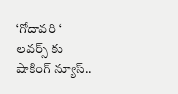‘గోదావరి ‘ లవర్స్ కు షాకింగ్ న్యూస్..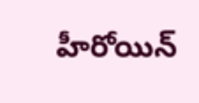హీరోయిన్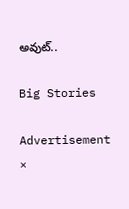అవుట్..

Big Stories

Advertisement
×